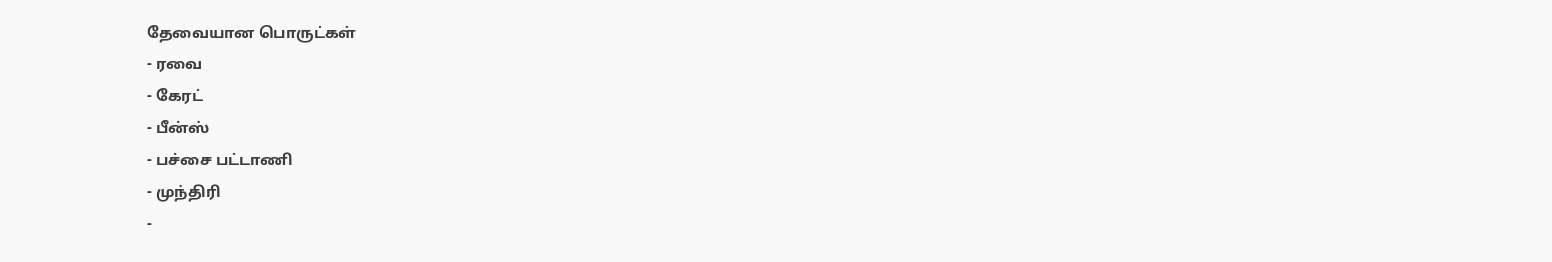தேவையான பொருட்கள்
- ரவை
- கேரட்
- பீன்ஸ்
- பச்சை பட்டாணி
- முந்திரி
-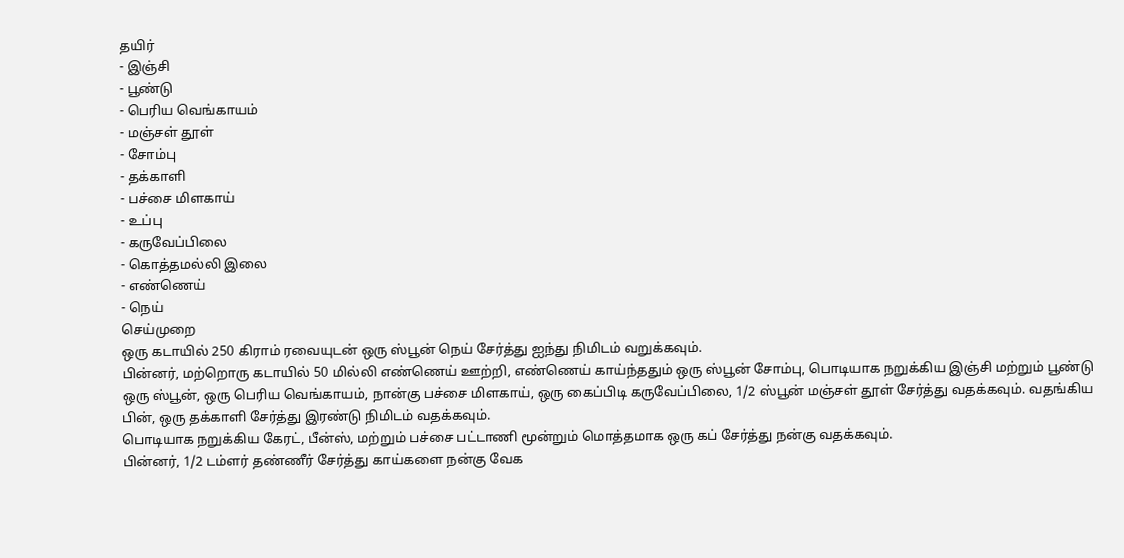தயிர்
- இஞ்சி
- பூண்டு
- பெரிய வெங்காயம்
- மஞ்சள் தூள்
- சோம்பு
- தக்காளி
- பச்சை மிளகாய்
- உப்பு
- கருவேப்பிலை
- கொத்தமல்லி இலை
- எண்ணெய்
- நெய்
செய்முறை
ஒரு கடாயில் 250 கிராம் ரவையுடன் ஒரு ஸ்பூன் நெய் சேர்த்து ஐந்து நிமிடம் வறுக்கவும்.
பின்னர், மற்றொரு கடாயில் 50 மில்லி எண்ணெய் ஊற்றி, எண்ணெய் காய்ந்ததும் ஒரு ஸ்பூன் சோம்பு, பொடியாக நறுக்கிய இஞ்சி மற்றும் பூண்டு ஒரு ஸ்பூன், ஒரு பெரிய வெங்காயம், நான்கு பச்சை மிளகாய், ஒரு கைப்பிடி கருவேப்பிலை, 1/2 ஸ்பூன் மஞ்சள் தூள் சேர்த்து வதக்கவும். வதங்கிய பின், ஒரு தக்காளி சேர்த்து இரண்டு நிமிடம் வதக்கவும்.
பொடியாக நறுக்கிய கேரட், பீன்ஸ், மற்றும் பச்சை பட்டாணி மூன்றும் மொத்தமாக ஒரு கப் சேர்த்து நன்கு வதக்கவும்.
பின்னர், 1/2 டம்ளர் தண்ணீர் சேர்த்து காய்களை நன்கு வேக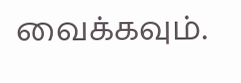வைக்கவும்.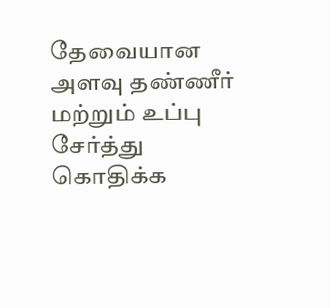தேவையான அளவு தண்ணீர் மற்றும் உப்பு சேர்த்து கொதிக்க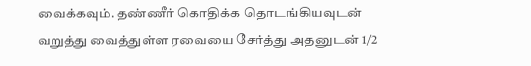வைக்கவும். தண்ணீர் கொதிக்க தொடங்கியவுடன் வறுத்து வைத்துள்ள ரவையை சேர்த்து அதனுடன் 1/2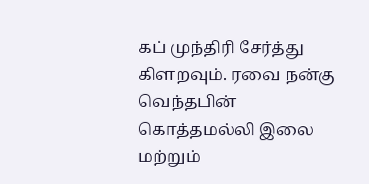கப் முந்திரி சேர்த்து கிளறவும். ரவை நன்கு வெந்தபின் கொத்தமல்லி இலை மற்றும்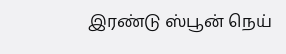இரண்டு ஸ்பூன் நெய்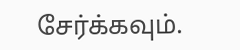சேர்க்கவும்.